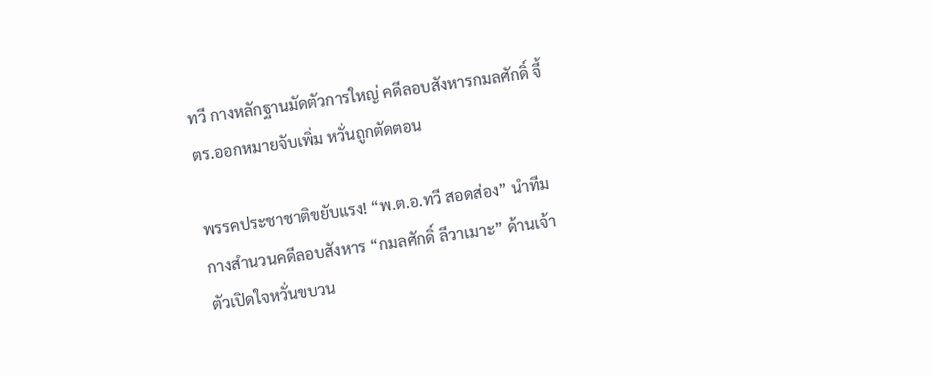ทวี กางหลักฐานมัดตัวการใหญ่ คดีลอบสังหารกมลศักดิ์ จี้ ตร.ออกหมายจับเพิ่ม หวั่นถูกตัดตอน

พรรคประชาชาติขยับแรง! “พ.ต.อ.ทวี สอดส่อง” นำทีมกางสำนวนคดีลอบสังหาร “กมลศักดิ์ ลีวาเมาะ” ด้านเจ้าตัวเปิดใจหวั่นขบวน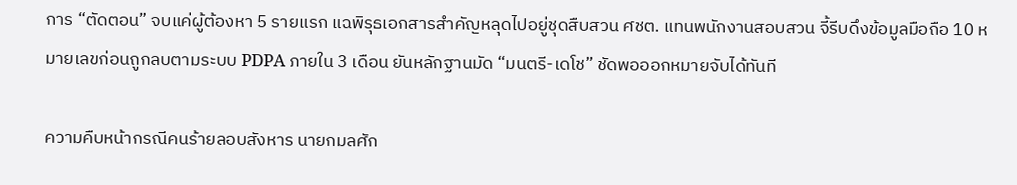การ “ตัดตอน” จบแค่ผู้ต้องหา 5 รายแรก แฉพิรุธเอกสารสำคัญหลุดไปอยู่ชุดสืบสวน ศชต. แทนพนักงานสอบสวน จี้รีบดึงข้อมูลมือถือ 10 หมายเลขก่อนถูกลบตามระบบ PDPA ภายใน 3 เดือน ยันหลักฐานมัด “มนตรี-เดโช” ชัดพอออกหมายจับได้ทันที

ความคืบหน้ากรณีคนร้ายลอบสังหาร นายกมลศัก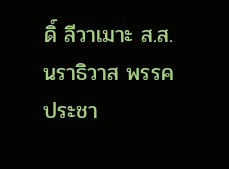ดิ์ ลีวาเมาะ ส.ส.นราธิวาส พรรคประชา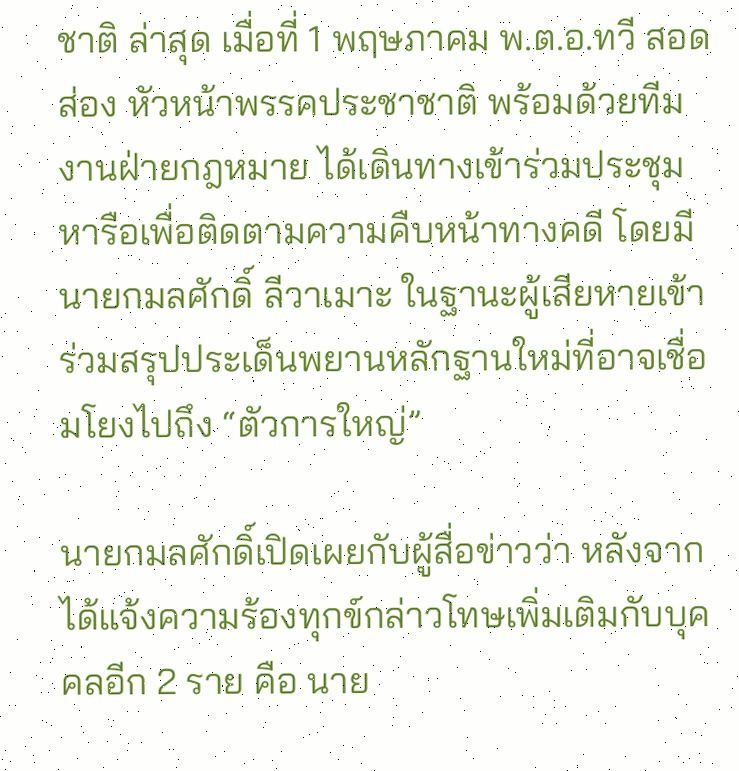ชาติ ล่าสุด เมื่อที่ 1 พฤษภาคม พ.ต.อ.ทวี สอดส่อง หัวหน้าพรรคประชาชาติ พร้อมด้วยทีมงานฝ่ายกฎหมาย ได้เดินทางเข้าร่วมประชุมหารือเพื่อติดตามความคืบหน้าทางคดี โดยมีนายกมลศักดิ์ ลีวาเมาะ ในฐานะผู้เสียหายเข้าร่วมสรุปประเด็นพยานหลักฐานใหม่ที่อาจเชื่อมโยงไปถึง “ตัวการใหญ่”

นายกมลศักดิ์เปิดเผยกับผู้สื่อข่าวว่า หลังจากได้แจ้งความร้องทุกข์กล่าวโทษเพิ่มเติมกับบุคคลอีก 2 ราย คือ นาย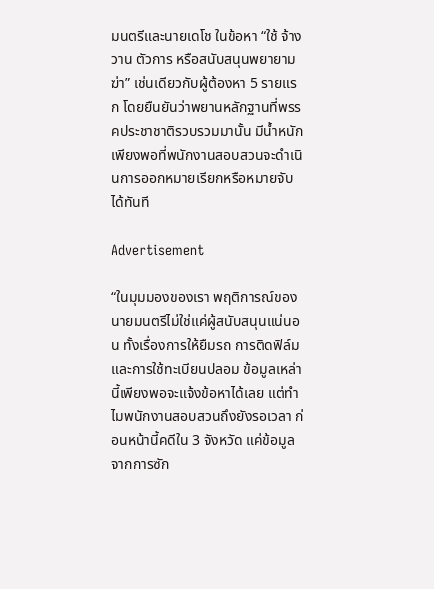มนตรีและนายเดโช ในข้อหา “ใช้ จ้างวาน ตัวการ หรือสนับสนุนพยายามฆ่า” เช่นเดียวกับผู้ต้องหา 5 รายแรก โดยยืนยันว่าพยานหลักฐานที่พรรคประชาชาติรวบรวมมานั้น มีน้ำหนักเพียงพอที่พนักงานสอบสวนจะดำเนินการออกหมายเรียกหรือหมายจับได้ทันที

Advertisement

“ในมุมมองของเรา พฤติการณ์ของนายมนตรีไม่ใช่แค่ผู้สนับสนุนแน่นอน ทั้งเรื่องการให้ยืมรถ การติดฟิล์ม และการใช้ทะเบียนปลอม ข้อมูลเหล่านี้เพียงพอจะแจ้งข้อหาได้เลย แต่ทำไมพนักงานสอบสวนถึงยังรอเวลา ก่อนหน้านี้คดีใน 3 จังหวัด แค่ข้อมูลจากการซัก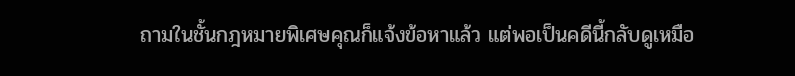ถามในชั้นกฎหมายพิเศษคุณก็แจ้งข้อหาแล้ว แต่พอเป็นคดีนี้กลับดูเหมือ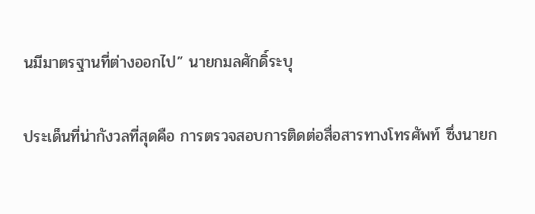นมีมาตรฐานที่ต่างออกไป” นายกมลศักดิ์ระบุ

ประเด็นที่น่ากังวลที่สุดคือ การตรวจสอบการติดต่อสื่อสารทางโทรศัพท์ ซึ่งนายก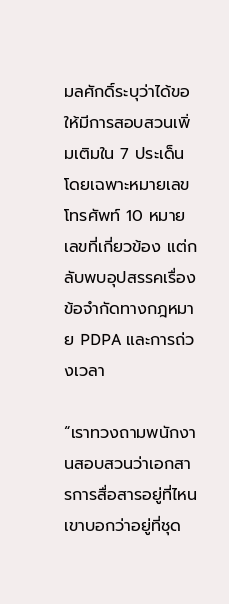มลศักดิ์ระบุว่าได้ขอให้มีการสอบสวนเพิ่มเติมใน 7 ประเด็น โดยเฉพาะหมายเลขโทรศัพท์ 10 หมายเลขที่เกี่ยวข้อง แต่กลับพบอุปสรรคเรื่องข้อจำกัดทางกฎหมาย PDPA และการถ่วงเวลา

“เราทวงถามพนักงานสอบสวนว่าเอกสารการสื่อสารอยู่ที่ไหน เขาบอกว่าอยู่ที่ชุด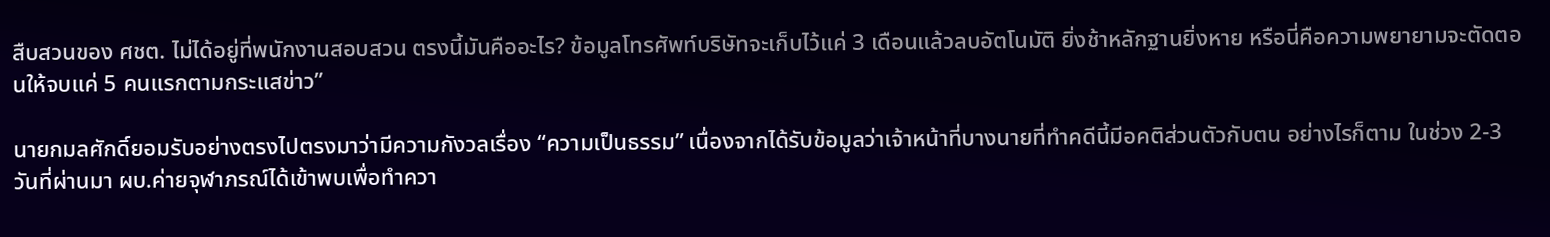สืบสวนของ ศชต. ไม่ได้อยู่ที่พนักงานสอบสวน ตรงนี้มันคืออะไร? ข้อมูลโทรศัพท์บริษัทจะเก็บไว้แค่ 3 เดือนแล้วลบอัตโนมัติ ยิ่งช้าหลักฐานยิ่งหาย หรือนี่คือความพยายามจะตัดตอนให้จบแค่ 5 คนแรกตามกระแสข่าว”

นายกมลศักดิ์ยอมรับอย่างตรงไปตรงมาว่ามีความกังวลเรื่อง “ความเป็นธรรม” เนื่องจากได้รับข้อมูลว่าเจ้าหน้าที่บางนายที่ทำคดีนี้มีอคติส่วนตัวกับตน อย่างไรก็ตาม ในช่วง 2-3 วันที่ผ่านมา ผบ.ค่ายจุฬาภรณ์ได้เข้าพบเพื่อทำควา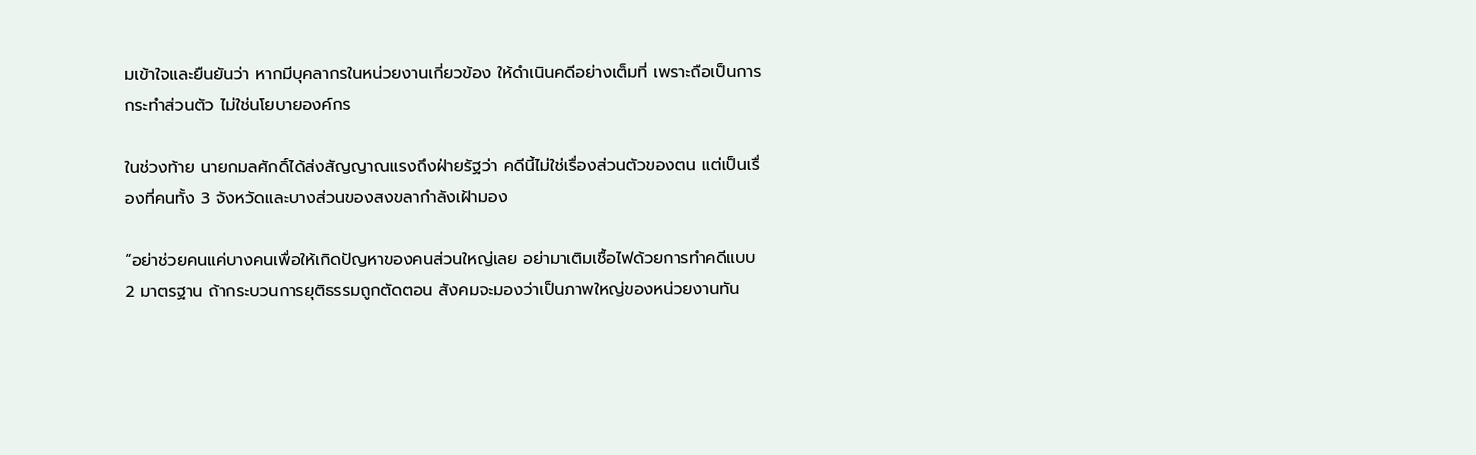มเข้าใจและยืนยันว่า หากมีบุคลากรในหน่วยงานเกี่ยวข้อง ให้ดำเนินคดีอย่างเต็มที่ เพราะถือเป็นการกระทำส่วนตัว ไม่ใช่นโยบายองค์กร

ในช่วงท้าย นายกมลศักดิ์ได้ส่งสัญญาณแรงถึงฝ่ายรัฐว่า คดีนี้ไม่ใช่เรื่องส่วนตัวของตน แต่เป็นเรื่องที่คนทั้ง 3 จังหวัดและบางส่วนของสงขลากำลังเฝ้ามอง

“อย่าช่วยคนแค่บางคนเพื่อให้เกิดปัญหาของคนส่วนใหญ่เลย อย่ามาเติมเชื้อไฟด้วยการทำคดีแบบ 2 มาตรฐาน ถ้ากระบวนการยุติธรรมถูกตัดตอน สังคมจะมองว่าเป็นภาพใหญ่ของหน่วยงานทัน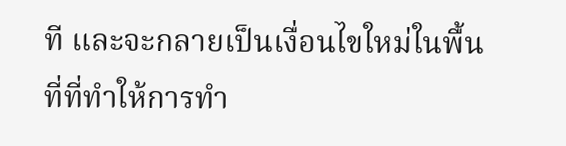ที และจะกลายเป็นเงื่อนไขใหม่ในพื้นที่ที่ทำให้การทำ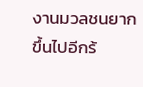งานมวลชนยากขึ้นไปอีกร้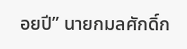อยปี” นายกมลศักดิ์ก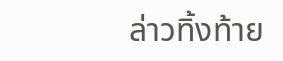ล่าวทิ้งท้าย